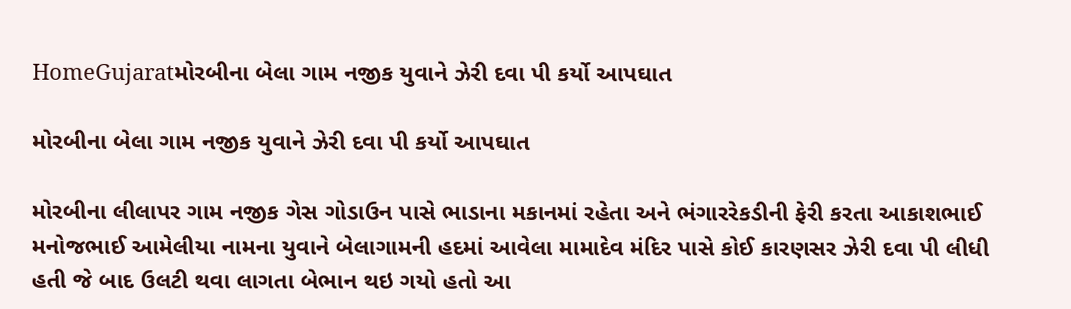HomeGujaratમોરબીના બેલા ગામ નજીક યુવાને ઝેરી દવા પી કર્યો આપઘાત

મોરબીના બેલા ગામ નજીક યુવાને ઝેરી દવા પી કર્યો આપઘાત

મોરબીના લીલાપર ગામ નજીક ગેસ ગોડાઉન પાસે ભાડાના મકાનમાં રહેતા અને ભંગારરેકડીની ફેરી કરતા આકાશભાઈ મનોજભાઈ આમેલીયા નામના યુવાને બેલાગામની હદમાં આવેલા મામાદેવ મંદિર પાસે કોઈ કારણસર ઝેરી દવા પી લીધી હતી જે બાદ ઉલટી થવા લાગતા બેભાન થઇ ગયો હતો આ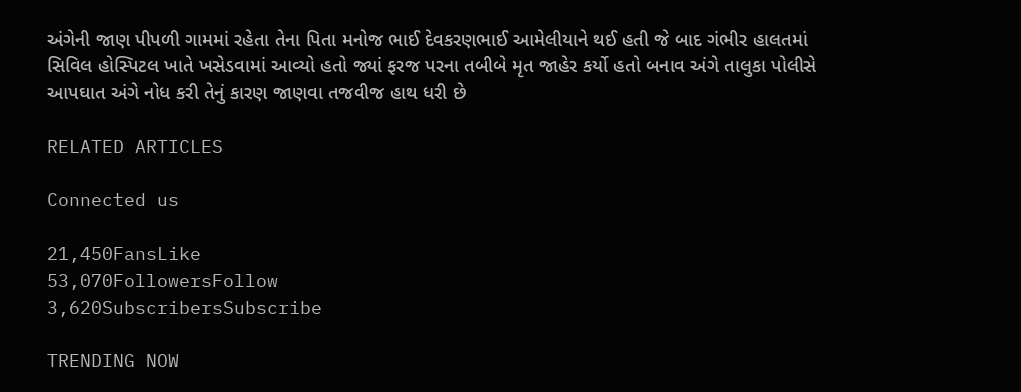અંગેની જાણ પીપળી ગામમાં રહેતા તેના પિતા મનોજ ભાઈ દેવકરણભાઈ આમેલીયાને થઈ હતી જે બાદ ગંભીર હાલતમાં સિવિલ હોસ્પિટલ ખાતે ખસેડવામાં આવ્યો હતો જ્યાં ફરજ પરના તબીબે મૃત જાહેર કર્યો હતો બનાવ અંગે તાલુકા પોલીસે આપઘાત અંગે નોધ કરી તેનું કારણ જાણવા તજવીજ હાથ ધરી છે

RELATED ARTICLES

Connected us

21,450FansLike
53,070FollowersFollow
3,620SubscribersSubscribe

TRENDING NOW